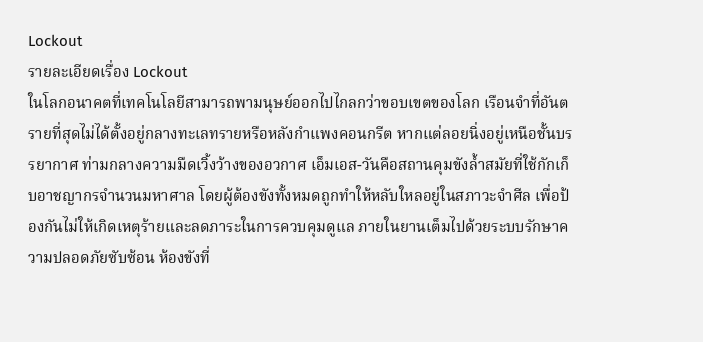Lockout
รายละเอียดเรื่อง Lockout
ในโลกอนาคตที่เทคโนโลยีสามารถพามนุษย์ออกไปไกลกว่าขอบเขตของโลก เรือนจำที่อันตรายที่สุดไม่ได้ตั้งอยู่กลางทะเลทรายหรือหลังกำแพงคอนกรีต หากแต่ลอยนิ่งอยู่เหนือชั้นบรรยากาศ ท่ามกลางความมืดเวิ้งว้างของอวกาศ เอ็มเอส-วันคือสถานคุมขังล้ำสมัยที่ใช้กักเก็บอาชญากรจำนวนมหาศาล โดยผู้ต้องขังทั้งหมดถูกทำให้หลับใหลอยู่ในสภาวะจำศีล เพื่อป้องกันไม่ให้เกิดเหตุร้ายและลดภาระในการควบคุมดูแล ภายในยานเต็มไปด้วยระบบรักษาความปลอดภัยซับซ้อน ห้องขังที่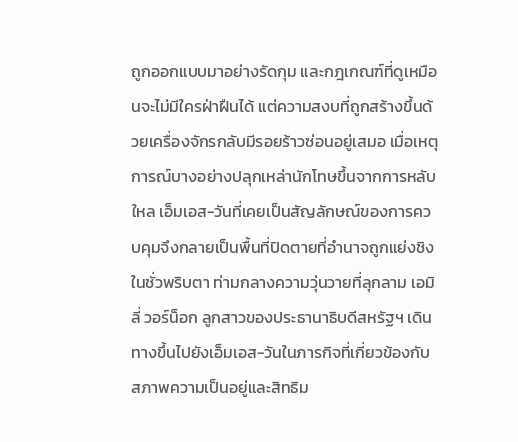ถูกออกแบบมาอย่างรัดกุม และกฎเกณฑ์ที่ดูเหมือนจะไม่มีใครฝ่าฝืนได้ แต่ความสงบที่ถูกสร้างขึ้นด้วยเครื่องจักรกลับมีรอยร้าวซ่อนอยู่เสมอ เมื่อเหตุการณ์บางอย่างปลุกเหล่านักโทษขึ้นจากการหลับใหล เอ็มเอส-วันที่เคยเป็นสัญลักษณ์ของการควบคุมจึงกลายเป็นพื้นที่ปิดตายที่อำนาจถูกแย่งชิงในชั่วพริบตา ท่ามกลางความวุ่นวายที่ลุกลาม เอมิลี่ วอร์น็อก ลูกสาวของประธานาธิบดีสหรัฐฯ เดินทางขึ้นไปยังเอ็มเอส-วันในภารกิจที่เกี่ยวข้องกับสภาพความเป็นอยู่และสิทธิม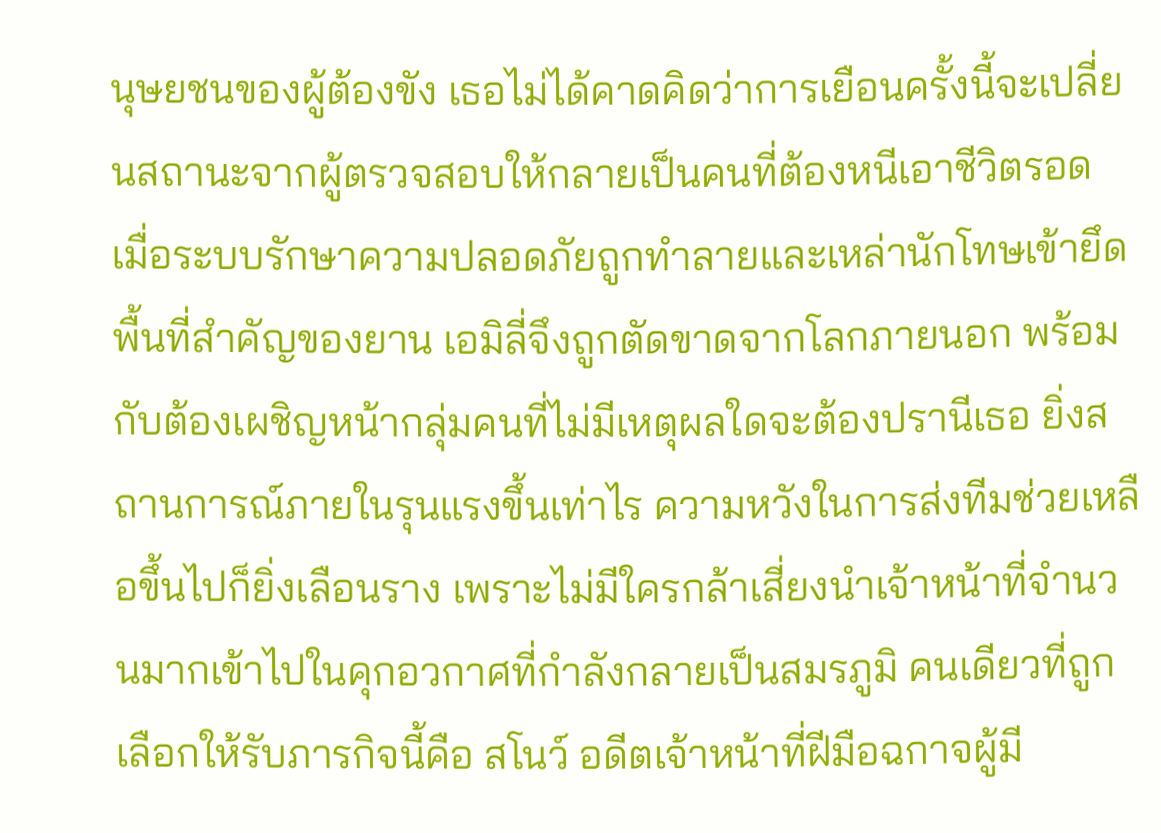นุษยชนของผู้ต้องขัง เธอไม่ได้คาดคิดว่าการเยือนครั้งนี้จะเปลี่ยนสถานะจากผู้ตรวจสอบให้กลายเป็นคนที่ต้องหนีเอาชีวิตรอด เมื่อระบบรักษาความปลอดภัยถูกทำลายและเหล่านักโทษเข้ายึดพื้นที่สำคัญของยาน เอมิลี่จึงถูกตัดขาดจากโลกภายนอก พร้อมกับต้องเผชิญหน้ากลุ่มคนที่ไม่มีเหตุผลใดจะต้องปรานีเธอ ยิ่งสถานการณ์ภายในรุนแรงขึ้นเท่าไร ความหวังในการส่งทีมช่วยเหลือขึ้นไปก็ยิ่งเลือนราง เพราะไม่มีใครกล้าเสี่ยงนำเจ้าหน้าที่จำนวนมากเข้าไปในคุกอวกาศที่กำลังกลายเป็นสมรภูมิ คนเดียวที่ถูกเลือกให้รับภารกิจนี้คือ สโนว์ อดีตเจ้าหน้าที่ฝีมือฉกาจผู้มี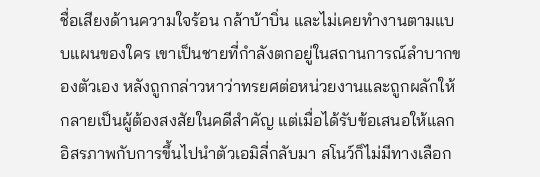ชื่อเสียงด้านความใจร้อน กล้าบ้าบิ่น และไม่เคยทำงานตามแบบแผนของใคร เขาเป็นชายที่กำลังตกอยู่ในสถานการณ์ลำบากของตัวเอง หลังถูกกล่าวหาว่าทรยศต่อหน่วยงานและถูกผลักให้กลายเป็นผู้ต้องสงสัยในคดีสำคัญ แต่เมื่อได้รับข้อเสนอให้แลกอิสรภาพกับการขึ้นไปนำตัวเอมิลี่กลับมา สโนว์ก็ไม่มีทางเลือก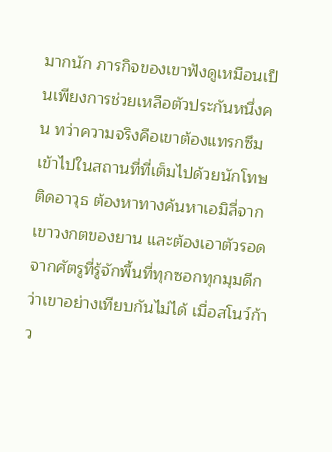มากนัก ภารกิจของเขาฟังดูเหมือนเป็นเพียงการช่วยเหลือตัวประกันหนึ่งคน ทว่าความจริงคือเขาต้องแทรกซึมเข้าไปในสถานที่ที่เต็มไปด้วยนักโทษติดอาวุธ ต้องหาทางค้นหาเอมิลี่จากเขาวงกตของยาน และต้องเอาตัวรอดจากศัตรูที่รู้จักพื้นที่ทุกซอกทุกมุมดีกว่าเขาอย่างเทียบกันไม่ได้ เมื่อสโนว์ก้าว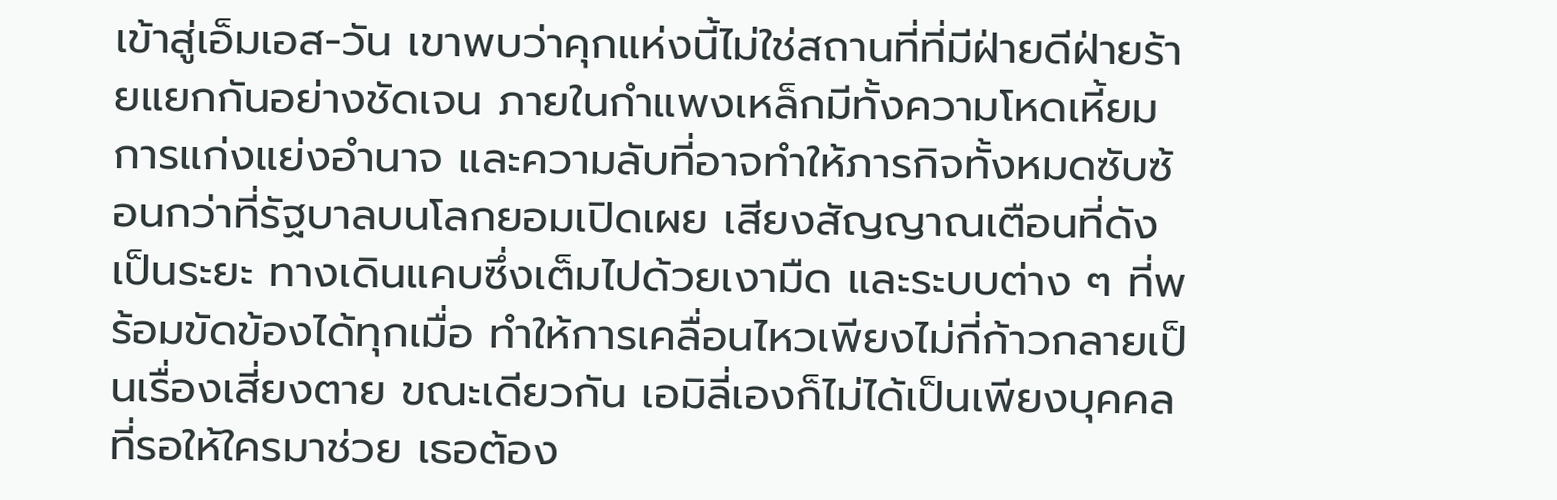เข้าสู่เอ็มเอส-วัน เขาพบว่าคุกแห่งนี้ไม่ใช่สถานที่ที่มีฝ่ายดีฝ่ายร้ายแยกกันอย่างชัดเจน ภายในกำแพงเหล็กมีทั้งความโหดเหี้ยม การแก่งแย่งอำนาจ และความลับที่อาจทำให้ภารกิจทั้งหมดซับซ้อนกว่าที่รัฐบาลบนโลกยอมเปิดเผย เสียงสัญญาณเตือนที่ดังเป็นระยะ ทางเดินแคบซึ่งเต็มไปด้วยเงามืด และระบบต่าง ๆ ที่พร้อมขัดข้องได้ทุกเมื่อ ทำให้การเคลื่อนไหวเพียงไม่กี่ก้าวกลายเป็นเรื่องเสี่ยงตาย ขณะเดียวกัน เอมิลี่เองก็ไม่ได้เป็นเพียงบุคคลที่รอให้ใครมาช่วย เธอต้อง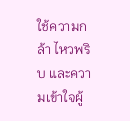ใช้ความกล้า ไหวพริบ และความเข้าใจผู้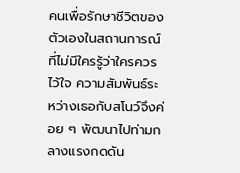คนเพื่อรักษาชีวิตของตัวเองในสถานการณ์ที่ไม่มีใครรู้ว่าใครควรไว้ใจ ความสัมพันธ์ระหว่างเธอกับสโนว์จึงค่อย ๆ พัฒนาไปท่ามกลางแรงกดดัน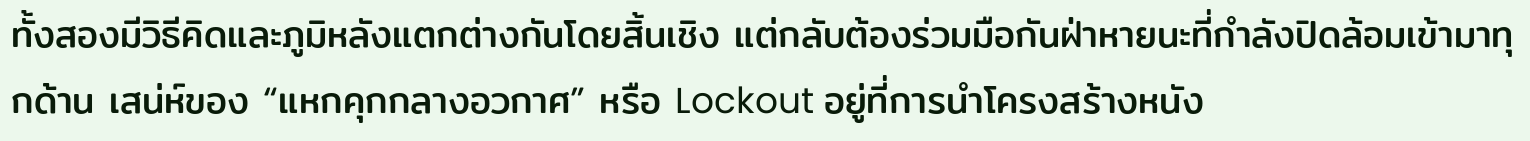ทั้งสองมีวิธีคิดและภูมิหลังแตกต่างกันโดยสิ้นเชิง แต่กลับต้องร่วมมือกันฝ่าหายนะที่กำลังปิดล้อมเข้ามาทุกด้าน เสน่ห์ของ “แหกคุกกลางอวกาศ” หรือ Lockout อยู่ที่การนำโครงสร้างหนัง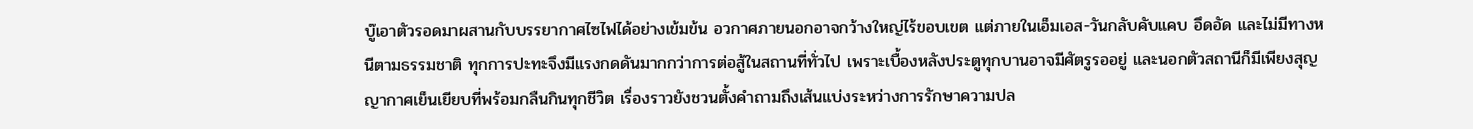บู๊เอาตัวรอดมาผสานกับบรรยากาศไซไฟได้อย่างเข้มข้น อวกาศภายนอกอาจกว้างใหญ่ไร้ขอบเขต แต่ภายในเอ็มเอส-วันกลับคับแคบ อึดอัด และไม่มีทางหนีตามธรรมชาติ ทุกการปะทะจึงมีแรงกดดันมากกว่าการต่อสู้ในสถานที่ทั่วไป เพราะเบื้องหลังประตูทุกบานอาจมีศัตรูรออยู่ และนอกตัวสถานีก็มีเพียงสุญญากาศเย็นเยียบที่พร้อมกลืนกินทุกชีวิต เรื่องราวยังชวนตั้งคำถามถึงเส้นแบ่งระหว่างการรักษาความปล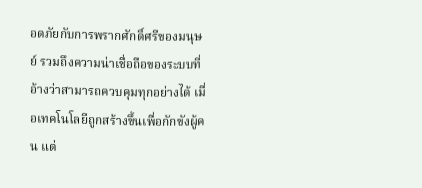อดภัยกับการพรากศักดิ์ศรีของมนุษย์ รวมถึงความน่าเชื่อถือของระบบที่อ้างว่าสามารถควบคุมทุกอย่างได้ เมื่อเทคโนโลยีถูกสร้างขึ้นเพื่อกักขังผู้คน แต่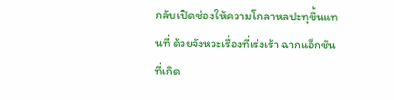กลับเปิดช่องให้ความโกลาหลปะทุขึ้นแทนที่ ด้วยจังหวะเรื่องที่เร่งเร้า ฉากแอ็กชันที่เกิด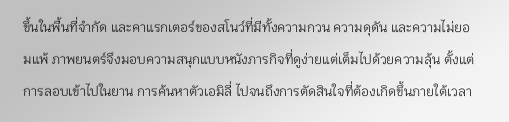ขึ้นในพื้นที่จำกัด และคาแรกเตอร์ของสโนว์ที่มีทั้งความกวน ความดุดัน และความไม่ยอมแพ้ ภาพยนตร์จึงมอบความสนุกแบบหนังภารกิจที่ดูง่ายแต่เต็มไปด้วยความลุ้น ตั้งแต่การลอบเข้าไปในยาน การค้นหาตัวเอมิลี่ ไปจนถึงการตัดสินใจที่ต้องเกิดขึ้นภายใต้เวลา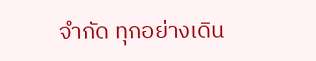จำกัด ทุกอย่างเดิน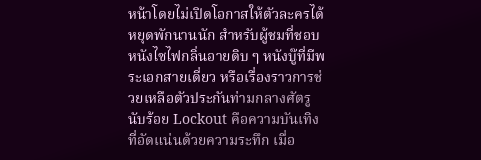หน้าโดยไม่เปิดโอกาสให้ตัวละครได้หยุดพักนานนัก สำหรับผู้ชมที่ชอบหนังไซไฟกลิ่นอายดิบ ๆ หนังบู๊ที่มีพระเอกสายเดี่ยว หรือเรื่องราวการช่วยเหลือตัวประกันท่ามกลางศัตรูนับร้อย Lockout คือความบันเทิงที่อัดแน่นด้วยความระทึก เมื่อ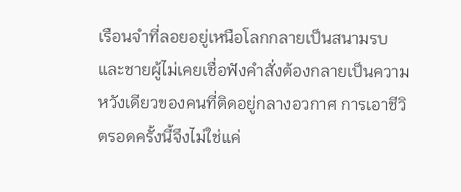เรือนจำที่ลอยอยู่เหนือโลกกลายเป็นสนามรบ และชายผู้ไม่เคยเชื่อฟังคำสั่งต้องกลายเป็นความหวังเดียวของคนที่ติดอยู่กลางอวกาศ การเอาชีวิตรอดครั้งนี้จึงไม่ใช่แค่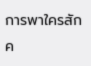การพาใครสักค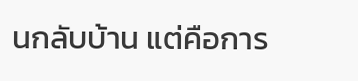นกลับบ้าน แต่คือการ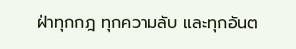ฝ่าทุกกฎ ทุกความลับ และทุกอันต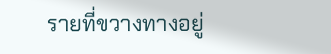รายที่ขวางทางอยู่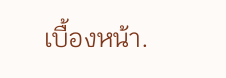เบื้องหน้า.